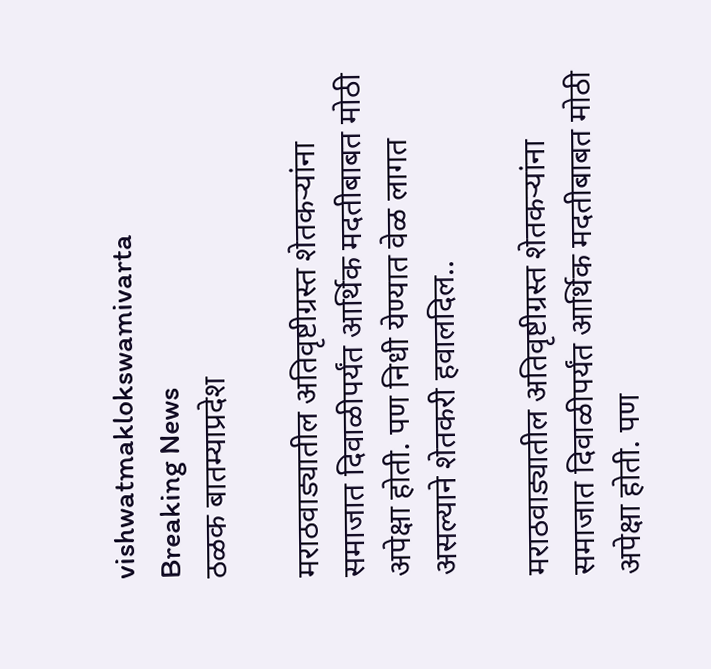vishwatmaklokswamivarta
Breaking News
ठळक बातम्याप्रदेश

मराठवाड्यातील अतिवृष्टीग्रस्त शेतकऱ्यांना समाजात दिवाळीपर्यंत आर्थिक मदतीबाबत मोठी अपेक्षा होती. पण निधी येण्यात वेळ लागत असल्याने शेतकरी हवालदिल..

मराठवाड्यातील अतिवृष्टीग्रस्त शेतकऱ्यांना समाजात दिवाळीपर्यंत आर्थिक मदतीबाबत मोठी अपेक्षा होती. पण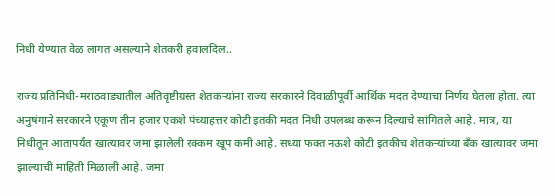निधी येण्यात वेळ लागत असल्याने शेतकरी हवालदिल..

राज्य प्रतिनिधी-मराठवाड्यातील अतिवृष्टीग्रस्त शेतकऱ्यांना राज्य सरकारने दिवाळीपूर्वी आर्थिक मदत देण्याचा निर्णय घेतला होता. त्या अनुषंगाने सरकारने एकूण तीन हजार एकशे पंच्याहत्तर कोटी इतकी मदत निधी उपलब्ध करून दिल्याचे सांगितले आहे. मात्र, या निधीतून आतापर्यंत खात्यावर जमा झालेली रक्कम खूप कमी आहे. सध्या फक्त नऊशे कोटी इतकीच शेतकऱ्यांच्या बँक खात्यावर जमा झाल्याची माहिती मिळाली आहे. जमा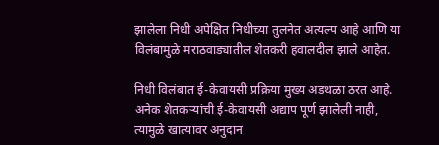झालेला निधी अपेक्षित निधीच्या तुलनेत अत्यल्प आहे आणि या विलंबामुळे मराठवाड्यातील शेतकरी हवालदील झाले आहेत.

निधी विलंबात ई-केवायसी प्रक्रिया मुख्य अडथळा ठरत आहे. अनेक शेतकऱ्यांची ई-केवायसी अद्याप पूर्ण झालेली नाही, त्यामुळे खात्यावर अनुदान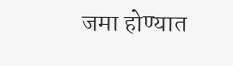जमा होण्यात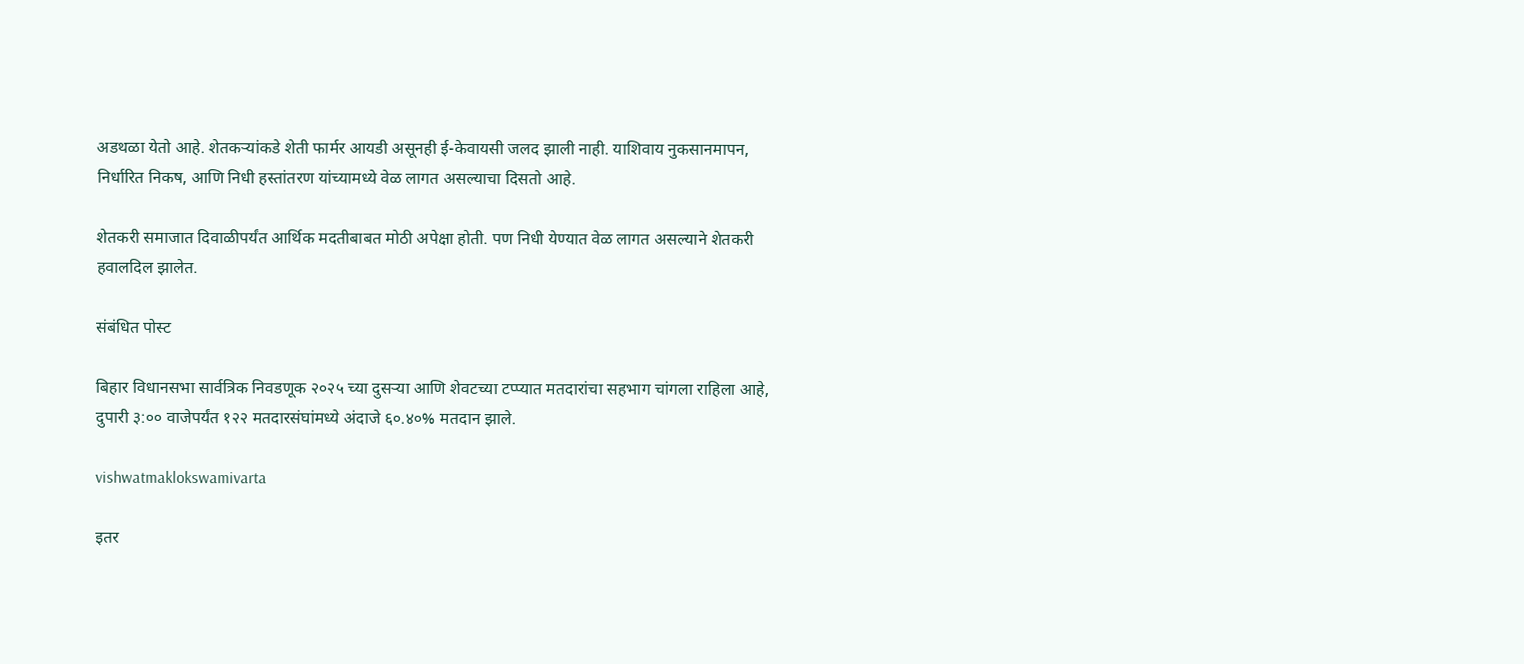अडथळा येतो आहे. शेतकऱ्यांकडे शेती फार्मर आयडी असूनही ई-केवायसी जलद झाली नाही. याशिवाय नुकसानमापन, निर्धारित निकष, आणि निधी हस्तांतरण यांच्यामध्ये वेळ लागत असल्याचा दिसतो आहे.

शेतकरी समाजात दिवाळीपर्यंत आर्थिक मदतीबाबत मोठी अपेक्षा होती. पण निधी येण्यात वेळ लागत असल्याने शेतकरी हवालदिल झालेत.

संबंधित पोस्ट

बिहार विधानसभा सार्वत्रिक निवडणूक २०२५ च्या दुसऱ्या आणि शेवटच्या टप्प्यात मतदारांचा सहभाग चांगला राहिला आहे, दुपारी ३:०० वाजेपर्यंत १२२ मतदारसंघांमध्ये अंदाजे ६०.४०% मतदान झाले.

vishwatmaklokswamivarta

इतर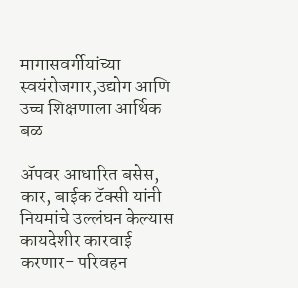मागासवर्गीयांच्या स्वयंरोजगार,उद्योग आणि उच्च शिक्षणाला आर्थिक बळ

ॲपवर आधारित बसेस, कार, बाईक टॅक्सी यांनी  नियमांचे उल्लंघन केल्यास कायदेशीर कारवाई करणार- परिवहन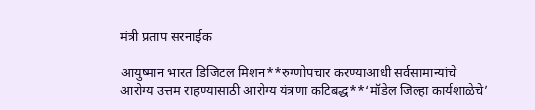मंत्री प्रताप सरनाईक

आयुष्मान भारत डिजिटल मिशन**रुग्णोपचार करण्याआधी सर्वसामान्यांचे आरोग्य उत्तम राहण्यासाठी आरोग्य यंत्रणा कटिबद्ध**‘मॉडेल जिल्हा कार्यशाळेचे’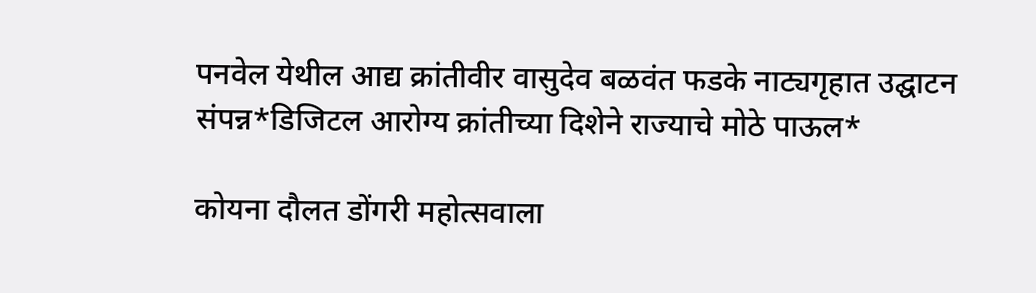पनवेल येथील आद्य क्रांतीवीर वासुदेव बळवंत फडके नाट्यगृहात उद्घाटन संपन्न*डिजिटल आरोग्य क्रांतीच्या दिशेने राज्याचे मोठे पाऊल*

कोयना दौलत डोंगरी महोत्सवाला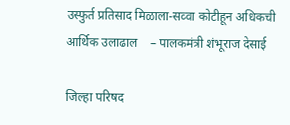उस्फुर्त प्रतिसाद मिळाला-सव्वा कोटीहून अधिकची आर्थिक उलाढाल    – पालकमंत्री शंभूराज देसाई

जिल्हा परिषद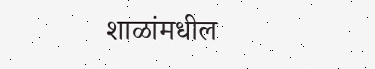शाळांमधील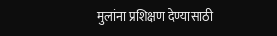मुलांना प्रशिक्षण देण्यासाठी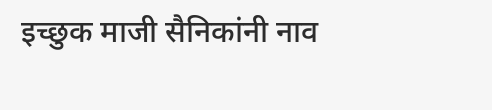इच्छुक माजी सैनिकांनी नाव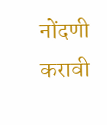नोंदणी करावी